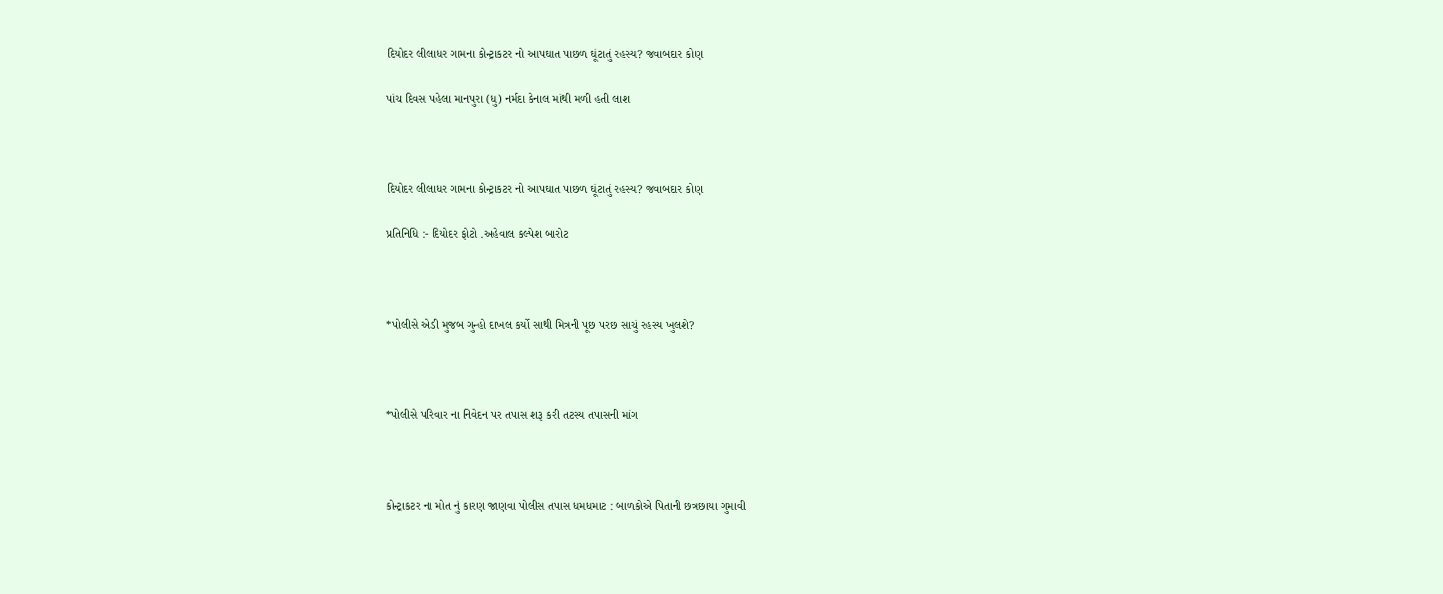દિયોદર લીલાધર ગામના કોન્ટ્રાકટર નો આપઘાત પાછળ ઘૂંટાતું રહસ્ય? જવાબદાર કોણ

પાંચ દિવસ પહેલા માનપુરા (ધુ) નર્મદા કેનાલ માંથી મળી હતી લાશ



દિયોદર લીલાધર ગામના કોન્ટ્રાકટર નો આપઘાત પાછળ ઘૂંટાતું રહસ્ય? જવાબદાર કોણ

પ્રતિનિધિ :- દિયોદર ફોટો .અહેવાલ કલ્પેશ બારોટ



*પોલીસે એડી મુજબ ગુન્હો દાખલ કર્યો સાથી મિત્રની પૂછ પરછ સાચું રહસ્ય ખુલશે?



*પોલીસે પરિવાર ના નિવેદન પર તપાસ શરૂ કરી તટસ્ય તપાસની માંગ



કોન્ટ્રાકટર ના મોત નું કારણ જાણવા પોલીસ તપાસ ધમધમાટ : બાળકોએ પિતાની છત્રછાયા ગુમાવી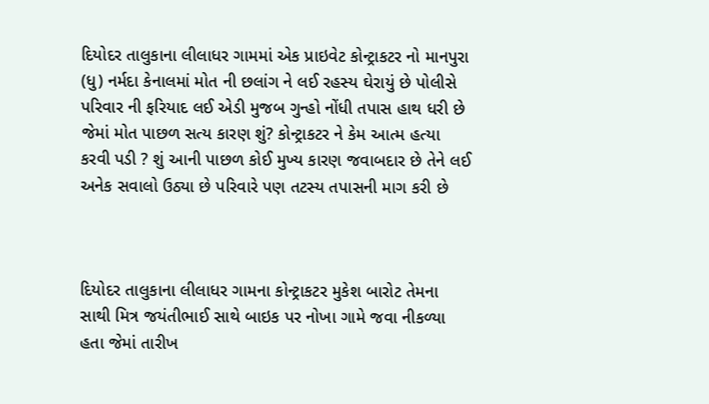દિયોદર તાલુકાના લીલાધર ગામમાં એક પ્રાઇવેટ કોન્ટ્રાકટર નો માનપુરા (ધુ) નર્મદા કેનાલમાં મોત ની છલાંગ ને લઈ રહસ્ય ઘેરાયું છે પોલીસે પરિવાર ની ફરિયાદ લઈ એડી મુજબ ગુન્હો નોંધી તપાસ હાથ ધરી છે જેમાં મોત પાછળ સત્ય કારણ શું? કોન્ટ્રાકટર ને કેમ આત્મ હત્યા કરવી પડી ? શું આની પાછળ કોઈ મુખ્ય કારણ જવાબદાર છે તેને લઈ અનેક સવાલો ઉઠ્યા છે પરિવારે પણ તટસ્ય તપાસની માગ કરી છે



દિયોદર તાલુકાના લીલાધર ગામના કોન્ટ્રાકટર મુકેશ બારોટ તેમના સાથી મિત્ર જયંતીભાઈ સાથે બાઇક પર નોખા ગામે જવા નીકળ્યા હતા જેમાં તારીખ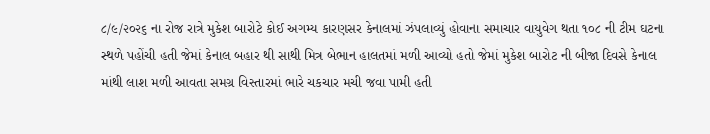૮/૯/૨૦૨૬ ના રોજ રાત્રે મુકેશ બારોટે કોઈ અગમ્ય કારણસર કેનાલમાં ઝંપલાવ્યું હોવાના સમાચાર વાયુવેગ થતા ૧૦૮ ની ટીમ ઘટના સ્થળે પહોંચી હતી જેમાં કેનાલ બહાર થી સાથી મિત્ર બેભાન હાલતમાં મળી આવ્યો હતો જેમાં મુકેશ બારોટ ની બીજા દિવસે કેનાલ માંથી લાશ મળી આવતા સમગ્ર વિસ્તારમાં ભારે ચકચાર મચી જવા પામી હતી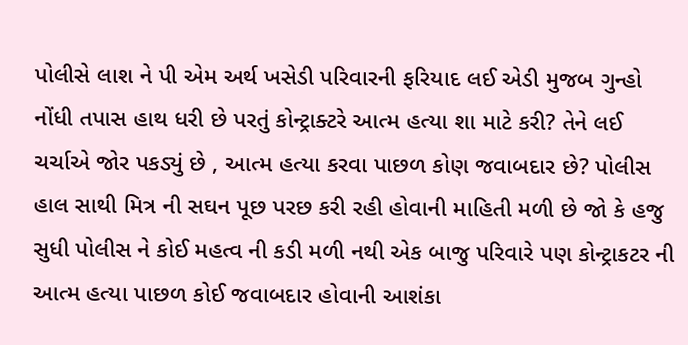પોલીસે લાશ ને પી એમ અર્થ ખસેડી પરિવારની ફરિયાદ લઈ એડી મુજબ ગુન્હો નોંધી તપાસ હાથ ધરી છે પરતું કોન્ટ્રાક્ટરે આત્મ હત્યા શા માટે કરી? તેને લઈ ચર્ચાએ જોર પકડ્યું છે , આત્મ હત્યા કરવા પાછળ કોણ જવાબદાર છે? પોલીસ હાલ સાથી મિત્ર ની સઘન પૂછ પરછ કરી રહી હોવાની માહિતી મળી છે જો કે હજુ સુધી પોલીસ ને કોઈ મહત્વ ની કડી મળી નથી એક બાજુ પરિવારે પણ કોન્ટ્રાકટર ની આત્મ હત્યા પાછળ કોઈ જવાબદાર હોવાની આશંકા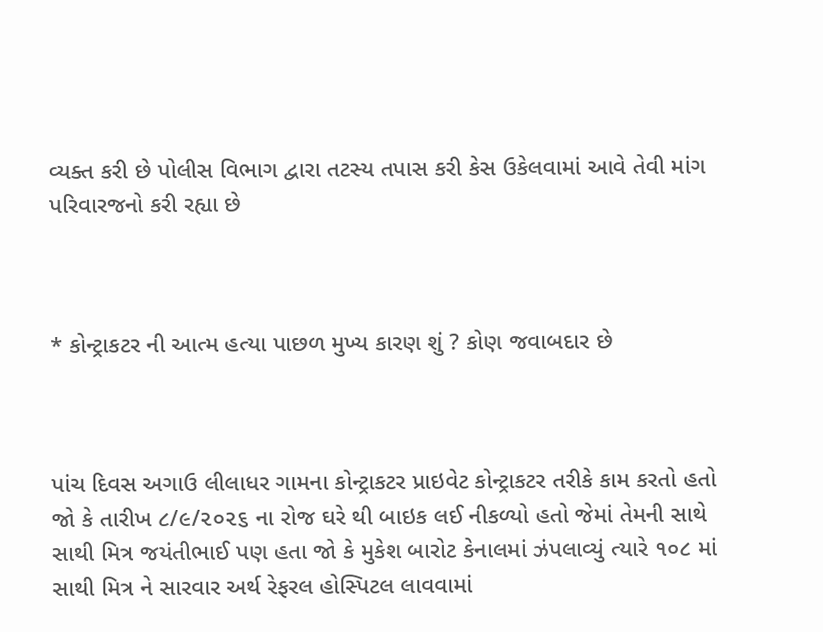વ્યક્ત કરી છે પોલીસ વિભાગ દ્વારા તટસ્ય તપાસ કરી કેસ ઉકેલવામાં આવે તેવી માંગ પરિવારજનો કરી રહ્યા છે



* કોન્ટ્રાકટર ની આત્મ હત્યા પાછળ મુખ્ય કારણ શું ? કોણ જવાબદાર છે



પાંચ દિવસ અગાઉ લીલાધર ગામના કોન્ટ્રાકટર પ્રાઇવેટ કોન્ટ્રાકટર તરીકે કામ કરતો હતો જો કે તારીખ ૮/૯/૨૦૨૬ ના રોજ ઘરે થી બાઇક લઈ નીકળ્યો હતો જેમાં તેમની સાથે સાથી મિત્ર જયંતીભાઈ પણ હતા જો કે મુકેશ બારોટ કેનાલમાં ઝંપલાવ્યું ત્યારે ૧૦૮ માં સાથી મિત્ર ને સારવાર અર્થ રેફરલ હોસ્પિટલ લાવવામાં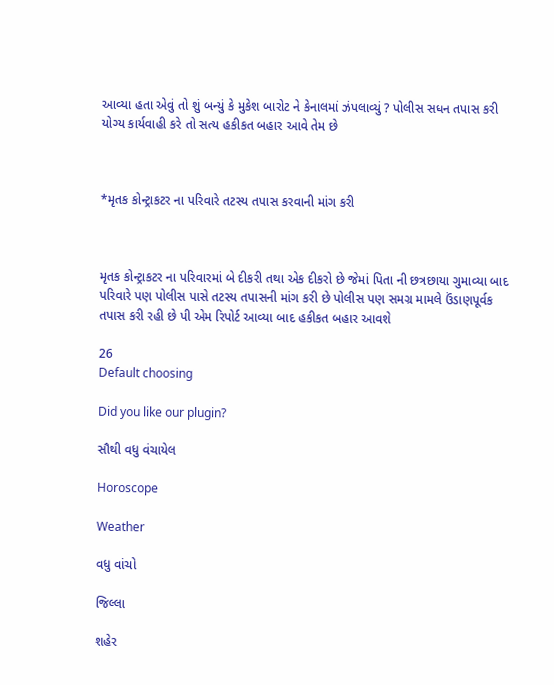આવ્યા હતા એવું તો શું બન્યું કે મુકેશ બારોટ ને કેનાલમાં ઝંપલાવ્યું ? પોલીસ સધન તપાસ કરી યોગ્ય કાર્યવાહી કરે તો સત્ય હકીકત બહાર આવે તેમ છે



*મૃતક કોન્ટ્રાકટર ના પરિવારે તટસ્ય તપાસ કરવાની માંગ કરી



મૃતક કોન્ટ્રાકટર ના પરિવારમાં બે દીકરી તથા એક દીકરો છે જેમાં પિતા ની છત્રછાયા ગુમાવ્યા બાદ પરિવારે પણ પોલીસ પાસે તટસ્ય તપાસની માંગ કરી છે પોલીસ પણ સમગ્ર મામલે ઉંડાણપૂર્વક તપાસ કરી રહી છે પી એમ રિપોર્ટ આવ્યા બાદ હકીકત બહાર આવશે

26
Default choosing

Did you like our plugin?

સૌથી વધુ વંચાયેલ

Horoscope

Weather

વધુ વાંચો

જિલ્લા

શહેર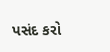પસંદ કરો